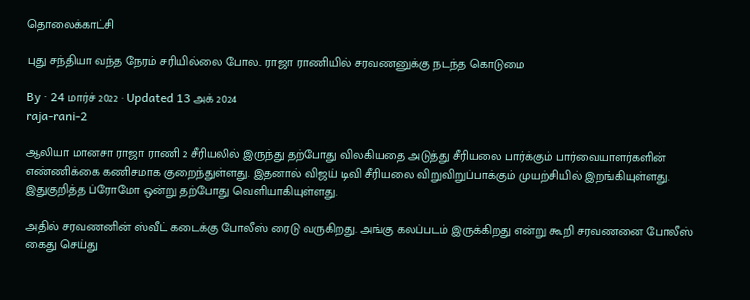தொலைக்காட்சி

புது சந்தியா வந்த நேரம் சரியில்லை போல.. ராஜா ராணியில் சரவணனுக்கு நடந்த கொடுமை

By · 24 மார்ச் 2022 · Updated 13 அக் 2024
raja-rani-2

ஆலியா மானசா ராஜா ராணி 2 சீரியலில் இருந்து தற்போது விலகியதை அடுத்து சீரியலை பார்க்கும் பார்வையாளர்களின் எண்ணிக்கை கணிசமாக குறைந்துள்ளது. இதனால் விஜய் டிவி சீரியலை விறுவிறுப்பாக்கும் முயற்சியில் இறங்கியுள்ளது. இதுகுறித்த ப்ரோமோ ஒன்று தற்போது வெளியாகியுள்ளது.

அதில் சரவணனின் ஸ்வீட் கடைக்கு போலீஸ் ரைடு வருகிறது. அங்கு கலப்படம் இருக்கிறது என்று கூறி சரவணனை போலீஸ் கைது செய்து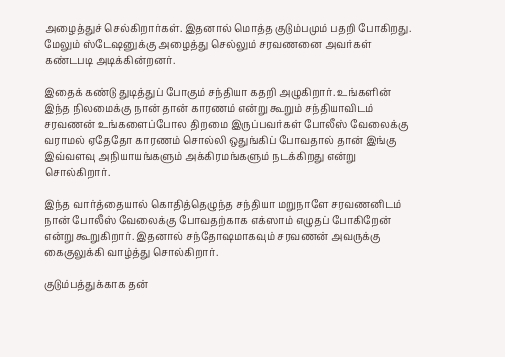அழைத்துச் செல்கிறார்கள். இதனால் மொத்த குடும்பமும் பதறி போகிறது. மேலும் ஸ்டேஷனுக்கு அழைத்து செல்லும் சரவணனை அவர்கள் கண்டபடி அடிக்கின்றனர்.

இதைக் கண்டு துடித்துப் போகும் சந்தியா கதறி அழுகிறார். உங்களின் இந்த நிலமைக்கு நான் தான் காரணம் என்று கூறும் சந்தியாவிடம் சரவணன் உங்களைப்போல திறமை இருப்பவர்கள் போலீஸ் வேலைக்கு வராமல் ஏதேதோ காரணம் சொல்லி ஒதுங்கிப் போவதால் தான் இங்கு இவ்வளவு அநியாயங்களும் அக்கிரமங்களும் நடக்கிறது என்று சொல்கிறார்.

இந்த வார்த்தையால் கொதித்தெழுந்த சந்தியா மறுநாளே சரவணனிடம் நான் போலீஸ் வேலைக்கு போவதற்காக எக்ஸாம் எழுதப் போகிறேன் என்று கூறுகிறார். இதனால் சந்தோஷமாகவும் சரவணன் அவருக்கு கைகுலுக்கி வாழ்த்து சொல்கிறார்.

குடும்பத்துக்காக தன்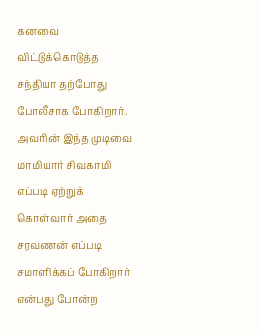கனவை விட்டுக்கொடுத்த சந்தியா தற்போது போலீசாக போகிறார். அவரின் இந்த முடிவை மாமியார் சிவகாமி எப்படி ஏற்றுக் கொள்வார் அதை சரவணன் எப்படி சமாளிக்கப் போகிறார் என்பது போன்ற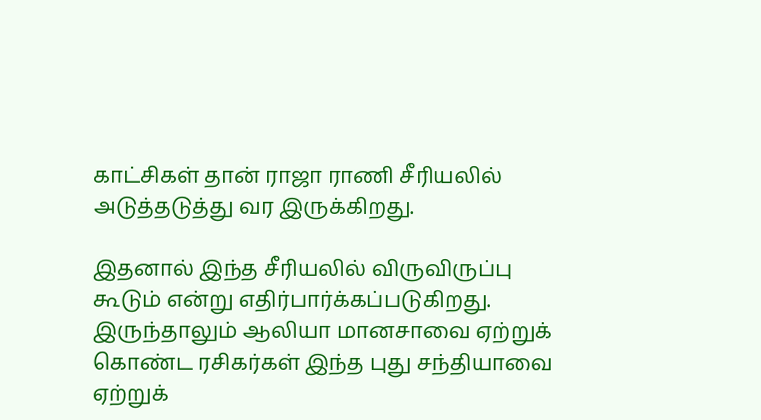காட்சிகள் தான் ராஜா ராணி சீரியலில் அடுத்தடுத்து வர இருக்கிறது.

இதனால் இந்த சீரியலில் விருவிருப்பு கூடும் என்று எதிர்பார்க்கப்படுகிறது. இருந்தாலும் ஆலியா மானசாவை ஏற்றுக் கொண்ட ரசிகர்கள் இந்த புது சந்தியாவை ஏற்றுக்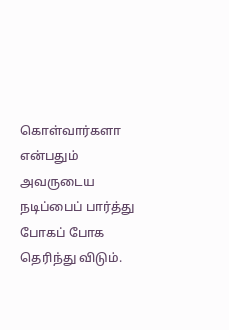கொள்வார்களா என்பதும் அவருடைய நடிப்பைப் பார்த்து போகப் போக தெரிந்து விடும்.